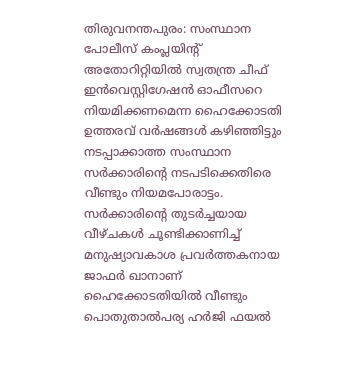തിരുവനന്തപുരം: സംസ്ഥാന പോലീസ് കംപ്ലയിന്റ് അതോറിറ്റിയിൽ സ്വതന്ത്ര ചീഫ് ഇൻവെസ്റ്റിഗേഷൻ ഓഫീസറെ നിയമിക്കണമെന്ന ഹൈക്കോടതി ഉത്തരവ് വർഷങ്ങൾ കഴിഞ്ഞിട്ടും നടപ്പാക്കാത്ത സംസ്ഥാന സർക്കാരിന്റെ നടപടിക്കെതിരെ വീണ്ടും നിയമപോരാട്ടം. സർക്കാരിന്റെ തുടർച്ചയായ വീഴ്ചകൾ ചൂണ്ടിക്കാണിച്ച് മനുഷ്യാവകാശ പ്രവർത്തകനായ ജാഫർ ഖാനാണ് ഹൈക്കോടതിയിൽ വീണ്ടും പൊതുതാൽപര്യ ഹർജി ഫയൽ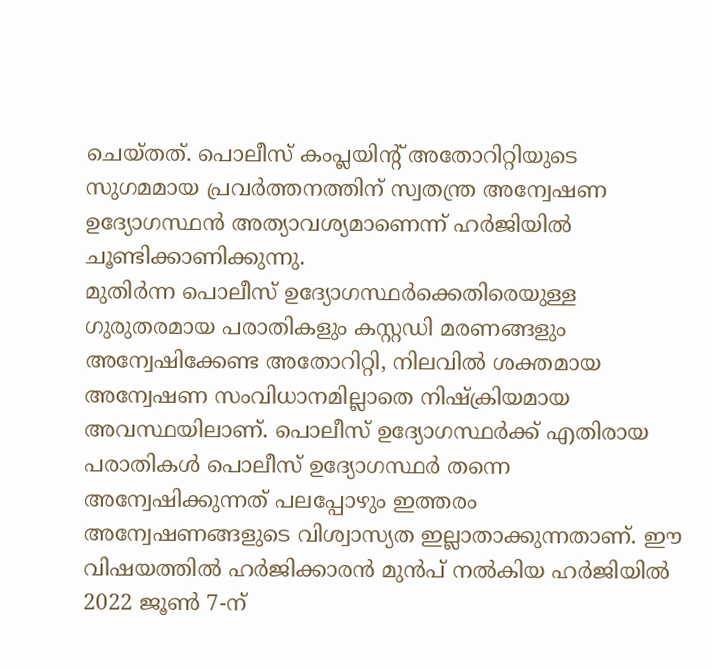ചെയ്തത്. പൊലീസ് കംപ്ലയിന്റ് അതോറിറ്റിയുടെ സുഗമമായ പ്രവർത്തനത്തിന് സ്വതന്ത്ര അന്വേഷണ ഉദ്യോഗസ്ഥൻ അത്യാവശ്യമാണെന്ന് ഹർജിയിൽ ചൂണ്ടിക്കാണിക്കുന്നു.
മുതിർന്ന പൊലീസ് ഉദ്യോഗസ്ഥർക്കെതിരെയുള്ള ഗുരുതരമായ പരാതികളും കസ്റ്റഡി മരണങ്ങളും അന്വേഷിക്കേണ്ട അതോറിറ്റി, നിലവിൽ ശക്തമായ അന്വേഷണ സംവിധാനമില്ലാതെ നിഷ്ക്രിയമായ അവസ്ഥയിലാണ്. പൊലീസ് ഉദ്യോഗസ്ഥർക്ക് എതിരായ പരാതികൾ പൊലീസ് ഉദ്യോഗസ്ഥർ തന്നെ അന്വേഷിക്കുന്നത് പലപ്പോഴും ഇത്തരം അന്വേഷണങ്ങളുടെ വിശ്വാസ്യത ഇല്ലാതാക്കുന്നതാണ്. ഈ വിഷയത്തിൽ ഹർജിക്കാരൻ മുൻപ് നൽകിയ ഹർജിയിൽ 2022 ജൂൺ 7-ന്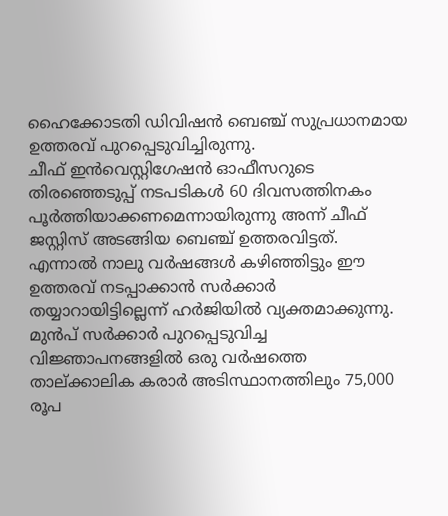ഹൈക്കോടതി ഡിവിഷൻ ബെഞ്ച് സുപ്രധാനമായ ഉത്തരവ് പുറപ്പെടുവിച്ചിരുന്നു.
ചീഫ് ഇൻവെസ്റ്റിഗേഷൻ ഓഫീസറുടെ തിരഞ്ഞെടുപ്പ് നടപടികൾ 60 ദിവസത്തിനകം പൂർത്തിയാക്കണമെന്നായിരുന്നു അന്ന് ചീഫ് ജസ്റ്റിസ് അടങ്ങിയ ബെഞ്ച് ഉത്തരവിട്ടത്. എന്നാൽ നാലു വർഷങ്ങൾ കഴിഞ്ഞിട്ടും ഈ ഉത്തരവ് നടപ്പാക്കാൻ സർക്കാർ തയ്യാറായിട്ടില്ലെന്ന് ഹർജിയിൽ വ്യക്തമാക്കുന്നു. മുൻപ് സർക്കാർ പുറപ്പെടുവിച്ച വിജ്ഞാപനങ്ങളിൽ ഒരു വർഷത്തെ താല്ക്കാലിക കരാർ അടിസ്ഥാനത്തിലും 75,000 രൂപ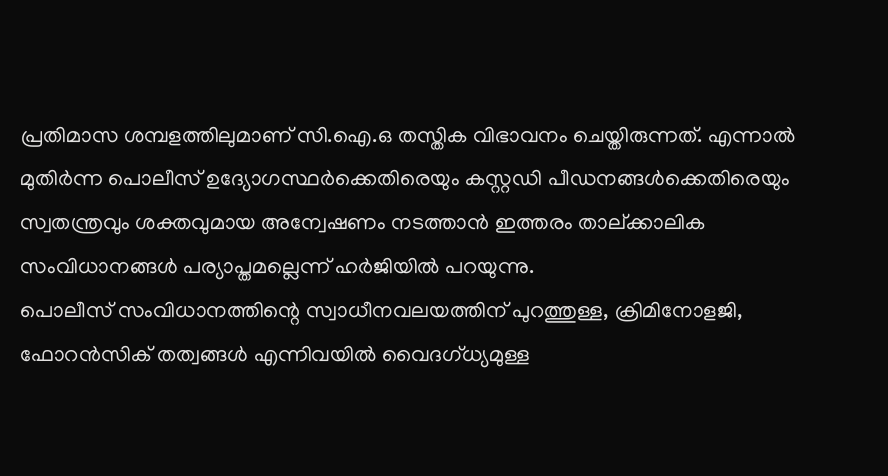പ്രതിമാസ ശമ്പളത്തിലുമാണ് സി.ഐ.ഒ തസ്തിക വിഭാവനം ചെയ്തിരുന്നത്. എന്നാൽ മുതിർന്ന പൊലീസ് ഉദ്യോഗസ്ഥർക്കെതിരെയും കസ്റ്റഡി പീഡനങ്ങൾക്കെതിരെയും സ്വതന്ത്രവും ശക്തവുമായ അന്വേഷണം നടത്താൻ ഇത്തരം താല്ക്കാലിക സംവിധാനങ്ങൾ പര്യാപ്തമല്ലെന്ന് ഹർജിയിൽ പറയുന്നു.
പൊലീസ് സംവിധാനത്തിന്റെ സ്വാധീനവലയത്തിന് പുറത്തുള്ള, ക്രിമിനോളജി, ഫോറൻസിക് തത്വങ്ങൾ എന്നിവയിൽ വൈദഗ്ധ്യമുള്ള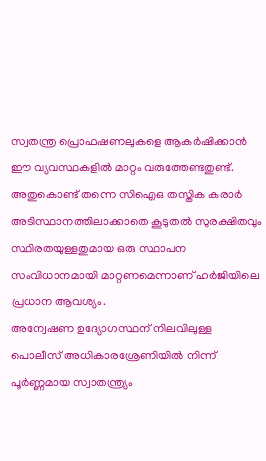സ്വതന്ത്ര പ്രൊഫഷണലുകളെ ആകർഷിക്കാൻ ഈ വ്യവസ്ഥകളിൽ മാറ്റം വരുത്തേണ്ടതുണ്ട്. അതുകൊണ്ട് തന്നെ സിഐഒ തസ്തിക കരാർ അടിസ്ഥാനത്തിലാക്കാതെ കൂടുതൽ സുരക്ഷിതവും സ്ഥിരതയുള്ളതുമായ ഒരു സ്ഥാപന സംവിധാനമായി മാറ്റണമെന്നാണ് ഹർജിയിലെ പ്രധാന ആവശ്യം.
അന്വേഷണ ഉദ്യോഗസ്ഥന് നിലവിലുള്ള പൊലീസ് അധികാരശ്രേണിയിൽ നിന്ന് പൂർണ്ണമായ സ്വാതന്ത്ര്യം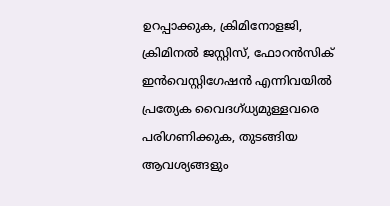ഉറപ്പാക്കുക, ക്രിമിനോളജി, ക്രിമിനൽ ജസ്റ്റിസ്, ഫോറൻസിക് ഇൻവെസ്റ്റിഗേഷൻ എന്നിവയിൽ പ്രത്യേക വൈദഗ്ധ്യമുള്ളവരെ പരിഗണിക്കുക, തുടങ്ങിയ ആവശ്യങ്ങളും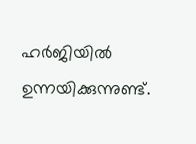ഹർജിയിൽ ഉന്നയിക്കുന്നുണ്ട്.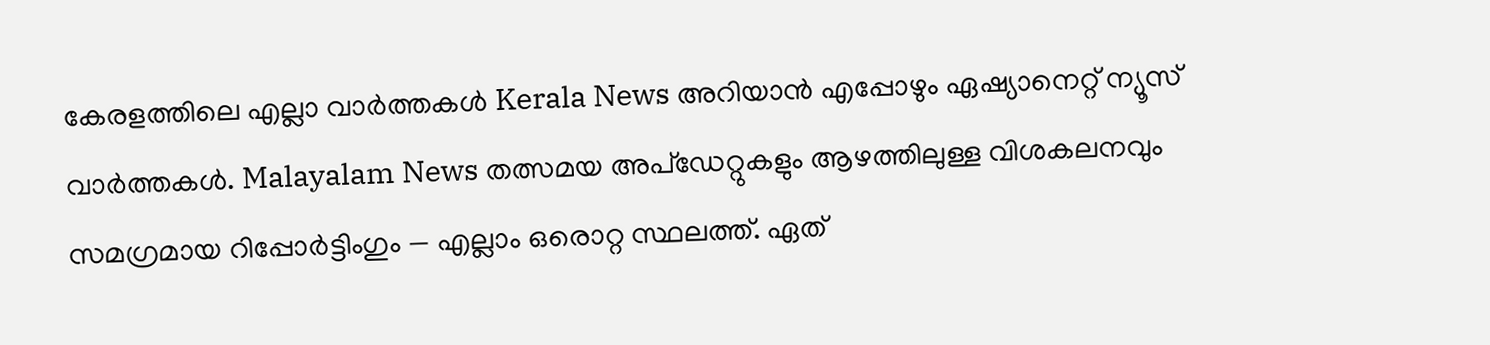കേരളത്തിലെ എല്ലാ വാർത്തകൾ Kerala News അറിയാൻ എപ്പോഴും ഏഷ്യാനെറ്റ് ന്യൂസ് വാർത്തകൾ. Malayalam News തത്സമയ അപ്ഡേറ്റുകളും ആഴത്തിലുള്ള വിശകലനവും സമഗ്രമായ റിപ്പോർട്ടിംഗും — എല്ലാം ഒരൊറ്റ സ്ഥലത്ത്. ഏത്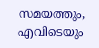സമയത്തും, എവിടെയും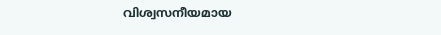വിശ്വസനീയമായ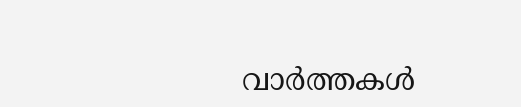വാർത്തകൾ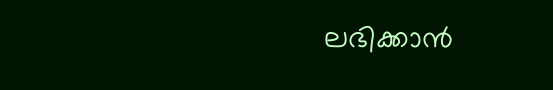ലഭിക്കാൻ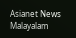Asianet News Malayalam